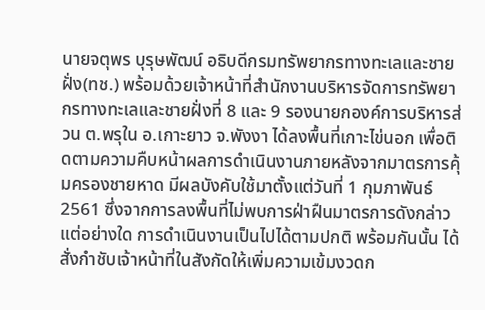นายจตุพร บุรุษพัฒน์ อธิบดีกรมทรัพยากรทางทะเลและชายฝั่ง(ทช.) พร้อมด้วยเจ้าหน้าที่สำนักงานบริหารจัดการทรัพยากรทางทะเลและชายฝั่งที่ 8 และ 9 รองนายกองค์การบริหารส่วน ต.พรุใน อ.เกาะยาว จ.พังงา ได้ลงพื้นที่เกาะไข่นอก เพื่อติดตามความคืบหน้าผลการดำเนินงานภายหลังจากมาตรการคุ้มครองชายหาด มีผลบังคับใช้มาตั้งแต่วันที่ 1 กุมภาพันธ์ 2561 ซึ่งจากการลงพื้นที่ไม่พบการฝ่าฝืนมาตรการดังกล่าวแต่อย่างใด การดำเนินงานเป็นไปได้ตามปกติ พร้อมกันนั้น ได้สั่งกำชับเจ้าหน้าที่ในสังกัดให้เพิ่มความเข้มงวดก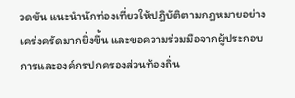วดขัน แนะนำนักท่องเที่ยวให้ปฎิบัติตามกฎหมายอย่างเคร่งครัดมากยิ่งขึ้น และขอความร่วมมือจากผู้ประกอบการและองค์กรปกครองส่วนท้องถิ่น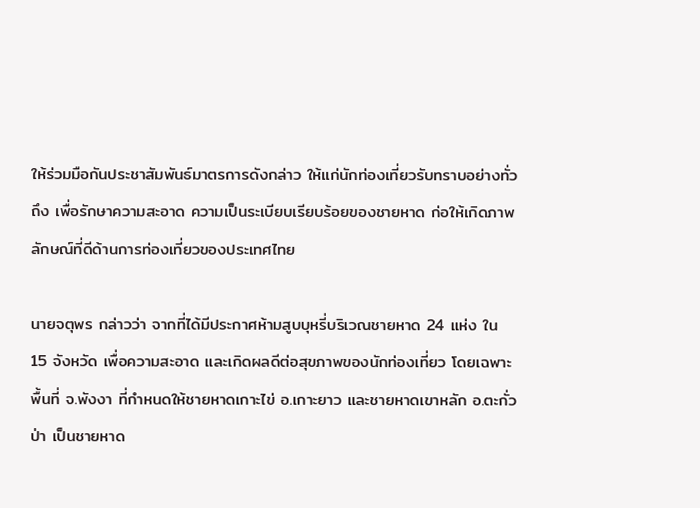ให้ร่วมมือกันประชาสัมพันธ์มาตรการดังกล่าว ให้แก่นักท่องเที่ยวรับทราบอย่างทั่วถึง เพื่อรักษาความสะอาด ความเป็นระเบียบเรียบร้อยของชายหาด ก่อให้เกิดภาพลักษณ์ที่ดีด้านการท่องเที่ยวของประเทศไทย

นายจตุพร กล่าวว่า จากที่ได้มีประกาศห้ามสูบบุหรี่บริเวณชายหาด 24 แห่ง ใน 15 จังหวัด เพื่อความสะอาด และเกิดผลดีต่อสุขภาพของนักท่องเที่ยว โดยเฉพาะพื้นที่ จ.พังงา ที่กำหนดให้ชายหาดเกาะไข่ อ.เกาะยาว และชายหาดเขาหลัก อ.ตะกั่วป่า เป็นชายหาด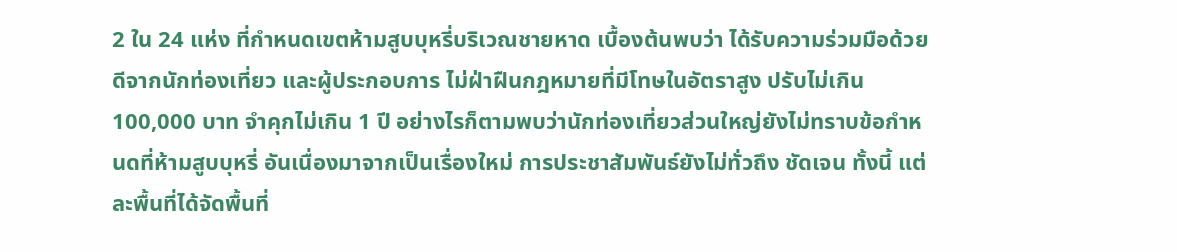2 ใน 24 แห่ง ที่กำหนดเขตห้ามสูบบุหรี่บริเวณชายหาด เบื้องต้นพบว่า ได้รับความร่วมมือด้วยดีจากนักท่องเที่ยว และผู้ประกอบการ ไม่ฝ่าฝืนกฎหมายที่มีโทษในอัตราสูง ปรับไม่เกิน 100,000 บาท จำคุกไม่เกิน 1 ปี อย่างไรก็ตามพบว่านักท่องเที่ยวส่วนใหญ่ยังไม่ทราบข้อกำหนดที่ห้ามสูบบุหรี่ อันเนื่องมาจากเป็นเรื่องใหม่ การประชาสัมพันธ์ยังไม่ทั่วถึง ชัดเจน ทั้งนี้ แต่ละพื้นที่ได้จัดพื้นที่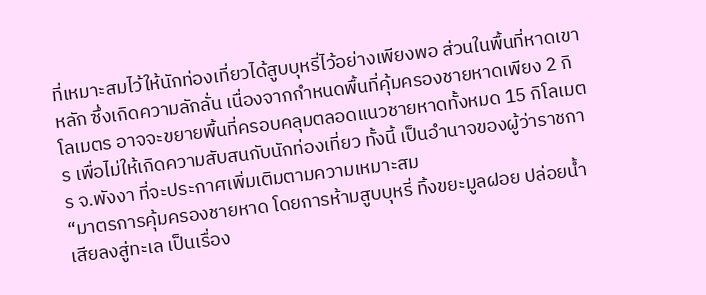ที่เหมาะสมไว้ให้นักท่องเที่ยวได้สูบบุหรี่ไว้อย่างเพียงพอ ส่วนในพื้นที่หาดเขาหลัก ซึ่งเกิดความลักลั่น เนื่องจากกำหนดพื้นที่คุ้มครองชายหาดเพียง 2 กิโลเมตร อาจจะขยายพื้นที่ครอบคลุมตลอดแนวชายหาดทั้งหมด 15 กิโลเมตร เพื่อไม่ให้เกิดความสับสนกับนักท่องเที่ยว ทั้งนี้ เป็นอำนาจของผู้ว่าราชการ จ.พังงา ที่จะประกาศเพิ่มเติมตามความเหมาะสม
“มาตรการคุ้มครองชายหาด โดยการห้ามสูบบุหรี่ ทิ้งขยะมูลฝอย ปล่อยน้ำเสียลงสู่ทะเล เป็นเรื่อง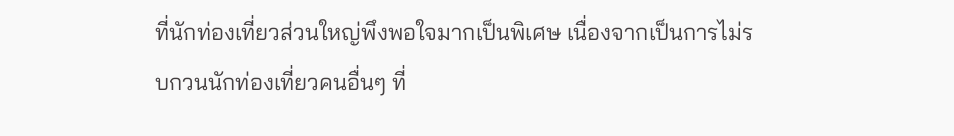ที่นักท่องเที่ยวส่วนใหญ่พึงพอใจมากเป็นพิเศษ เนื่องจากเป็นการไม่รบกวนนักท่องเที่ยวคนอื่นๆ ที่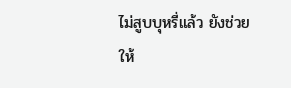ไม่สูบบุหรี่แล้ว ยังช่วยให้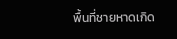พื้นที่ชายหาดเกิด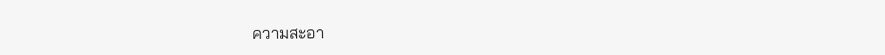ความสะอา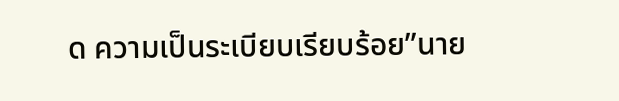ด ความเป็นระเบียบเรียบร้อย”นาย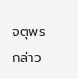จตุพร กล่าว